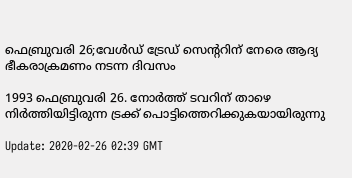ഫെബ്രുവരി 26;വേൾഡ് ട്രേഡ് സെന്ററിന് നേരെ ആദ്യ ഭീകരാക്രമണം നടന്ന ദിവസം

1993 ഫെബ്രുവരി 26. നോര്‍ത്ത് ടവറിന് താഴെ നിര്‍ത്തിയിട്ടിരുന്ന ട്രക്ക് പൊട്ടിത്തെറിക്കുകയായിരുന്നു

Update: 2020-02-26 02:39 GMT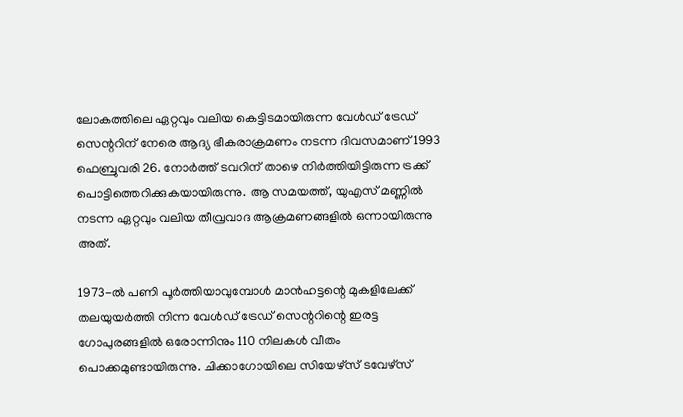ലോകത്തിലെ ഏറ്റവും വലിയ കെട്ടിടമായിരുന്ന വേൾഡ് ട്രേഡ് സെന്ററിന് നേരെ ആദ്യ ഭീകരാക്രമണം നടന്ന ദിവസമാണ് 1993 ഫെബ്രുവരി 26. നോര്‍ത്ത് ടവറിന് താഴെ നിര്‍ത്തിയിട്ടിരുന്ന ട്രക്ക് പൊട്ടിത്തെറിക്കുകയായിരുന്നു. ആ സമയത്ത്, യുഎസ് മണ്ണില്‍ നടന്ന ഏറ്റവും വലിയ തീവ്രവാദ ആക്രമണങ്ങളില്‍ ഒന്നായിരുന്നു അത്.

1973-ല്‍ പണി പൂര്‍ത്തിയാവുമ്പോള്‍ മാന്‍ഹട്ടന്റെ മുകളിലേക്ക് തലയുയര്‍ത്തി നിന്ന വേള്‍ഡ് ട്രേഡ് സെന്ററിന്റെ ഇരട്ട ഗോപുരങ്ങളില്‍ ഒരോന്നിനും 110 നിലകള്‍ വീതം പൊക്കമുണ്ടായിരുന്നു. ചിക്കാഗോയിലെ സിയേഴ്‌സ് ടവേഴ്‌സ്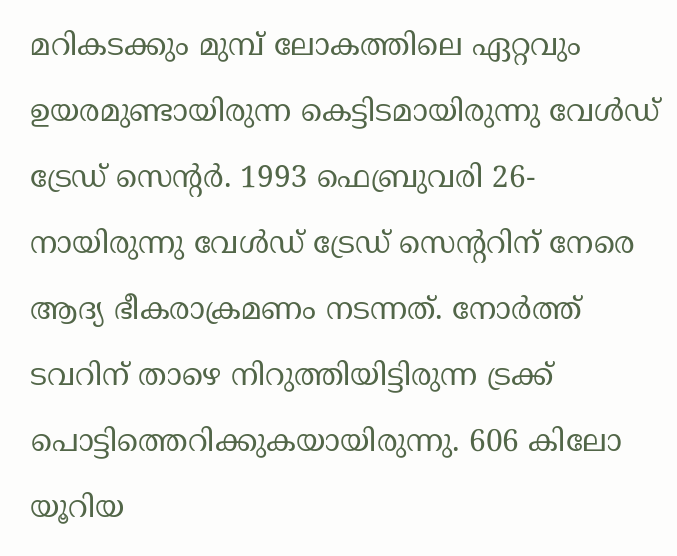മറികടക്കും മുമ്പ് ലോകത്തിലെ ഏറ്റവും ഉയരമുണ്ടായിരുന്ന കെട്ടിടമായിരുന്നു വേൾഡ് ട്രേഡ് സെന്റർ. 1993 ഫെബ്രുവരി 26-നായിരുന്നു വേള്‍ഡ് ട്രേഡ് സെന്ററിന് നേരെ ആദ്യ ഭീകരാക്രമണം നടന്നത്. നോര്‍ത്ത് ടവറിന് താഴെ നിറുത്തിയിട്ടിരുന്ന ട്രക്ക് പൊട്ടിത്തെറിക്കുകയായിരുന്നു. 606 കിലോ യൂറിയ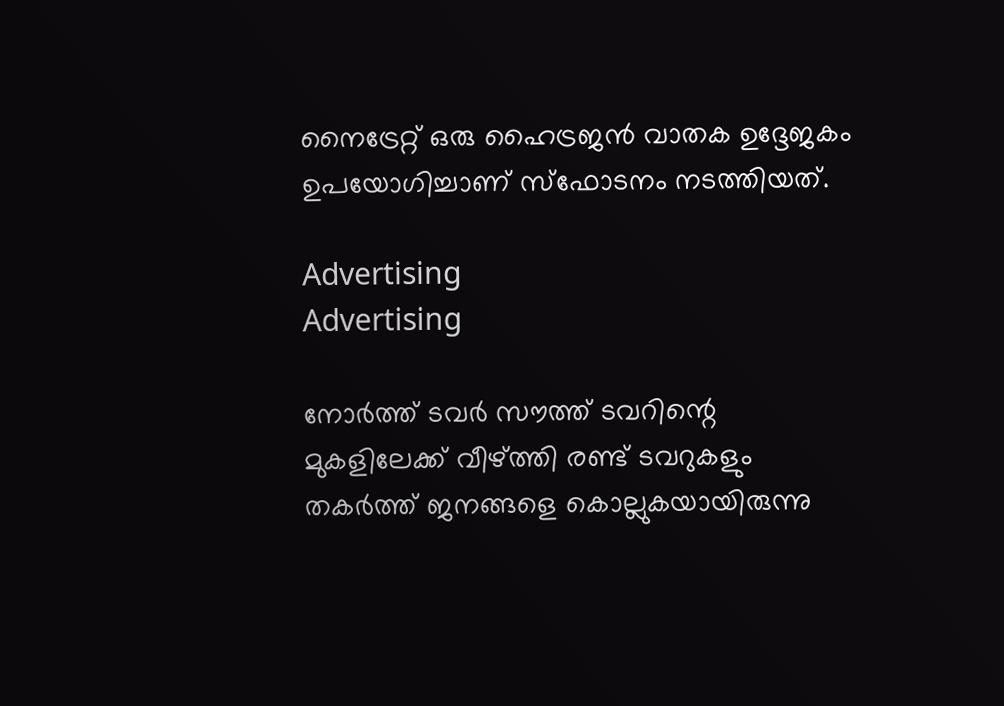നൈട്രേറ്റ് ഒരു ഹൈട്രജന്‍ വാതക ഉദ്ദേജകം ഉപയോഗിച്ചാണ് സ്‌ഫോടനം നടത്തിയത്.

Advertising
Advertising

നോര്‍ത്ത് ടവര്‍ സൗത്ത് ടവറിന്റെ മുകളിലേക്ക് വീഴ്ത്തി രണ്ട് ടവറുകളും തകര്‍ത്ത് ജനങ്ങളെ കൊല്ലുകയായിരുന്നു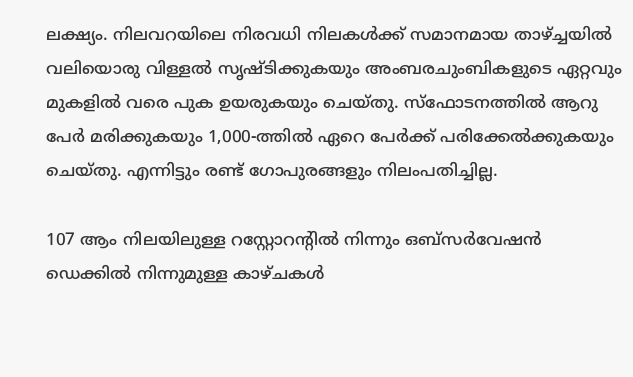ലക്ഷ്യം. നിലവറയിലെ നിരവധി നിലകള്‍ക്ക് സമാനമായ താഴ്ച്ചയില്‍ വലിയൊരു വിള്ളല്‍ സൃഷ്ടിക്കുകയും അംബരചുംബികളുടെ ഏറ്റവും മുകളില്‍ വരെ പുക ഉയരുകയും ചെയ്തു. സ്‌ഫോടനത്തില്‍ ആറു പേര്‍ മരിക്കുകയും 1,000-ത്തില്‍ ഏറെ പേര്‍ക്ക് പരിക്കേല്‍ക്കുകയും ചെയ്തു. എന്നിട്ടും രണ്ട് ഗോപുരങ്ങളും നിലംപതിച്ചില്ല.

107 ആം നിലയിലുള്ള റസ്റ്റോറന്റില്‍ നിന്നും ഒബ്‌സര്‍വേഷന്‍ ഡെക്കില്‍ നിന്നുമുള്ള കാഴ്ചകള്‍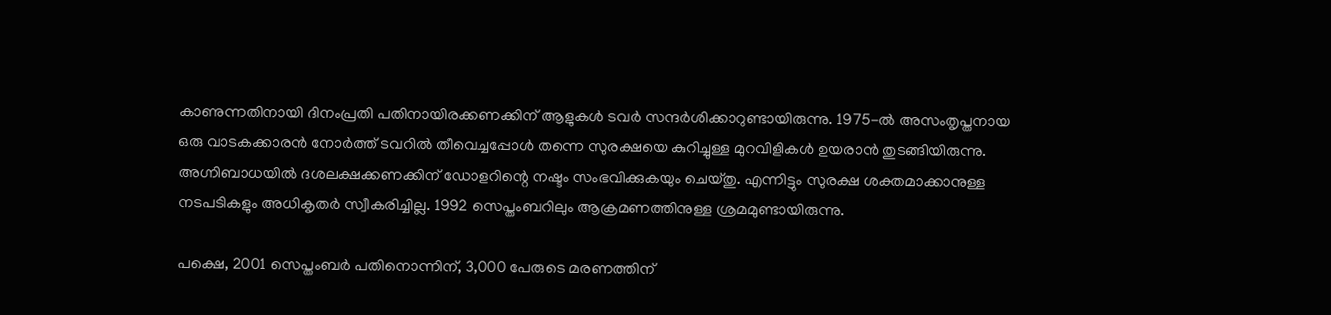കാണുന്നതിനായി ദിനംപ്രതി പതിനായിരക്കണക്കിന് ആളുകള്‍ ടവര്‍ സന്ദര്‍ശിക്കാറുണ്ടായിരുന്നു. 1975-ല്‍ അസംതൃപ്തനായ ഒരു വാടകക്കാരന്‍ നോര്‍ത്ത് ടവറില്‍ തീവെച്ചപ്പോള്‍ തന്നെ സുരക്ഷയെ കുറിച്ചുള്ള മുറവിളികള്‍ ഉയരാന്‍ തുടങ്ങിയിരുന്നു. അഗ്നിബാധയില്‍ ദശലക്ഷക്കണക്കിന് ഡോളറിന്റെ നഷ്ടം സംഭവിക്കുകയും ചെയ്തു. എന്നിട്ടും സുരക്ഷ ശക്തമാക്കാനുള്ള നടപടികളും അധികൃതര്‍ സ്വീകരിച്ചില്ല. 1992 സെപ്തംബറിലും ആക്രമണത്തിനുള്ള ശ്രമമുണ്ടായിരുന്നു.

പക്ഷെ, 2001 സെപ്തംബര്‍ പതിനൊന്നിന്, 3,000 പേരുടെ മരണത്തിന്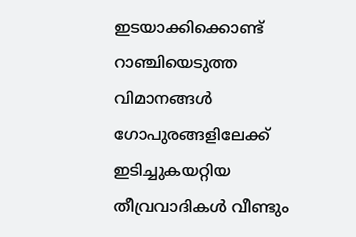ഇടയാക്കിക്കൊണ്ട് റാഞ്ചിയെടുത്ത വിമാനങ്ങള്‍ ഗോപുരങ്ങളിലേക്ക് ഇടിച്ചുകയറ്റിയ തീവ്രവാദികള്‍ വീണ്ടും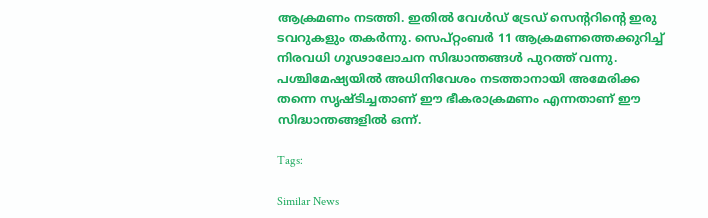ആക്രമണം നടത്തി. ഇതില്‍ വേള്‍ഡ് ട്രേഡ് സെന്ററിന്റെ ഇരു ടവറുകളും തകര്‍ന്നു. സെപ്റ്റംബര്‍ 11 ആക്രമണത്തെക്കുറിച്ച് നിരവധി ഗൂഢാലോചന സിദ്ധാന്തങ്ങള്‍ പുറത്ത് വന്നു. പശ്ചിമേഷ്യയില്‍ അധിനിവേശം നടത്താനായി അമേരിക്ക തന്നെ സൃഷ്ടിച്ചതാണ് ഈ ഭീകരാക്രമണം എന്നതാണ് ഈ സിദ്ധാന്തങ്ങളില്‍ ഒന്ന്.

Tags:

Similar News